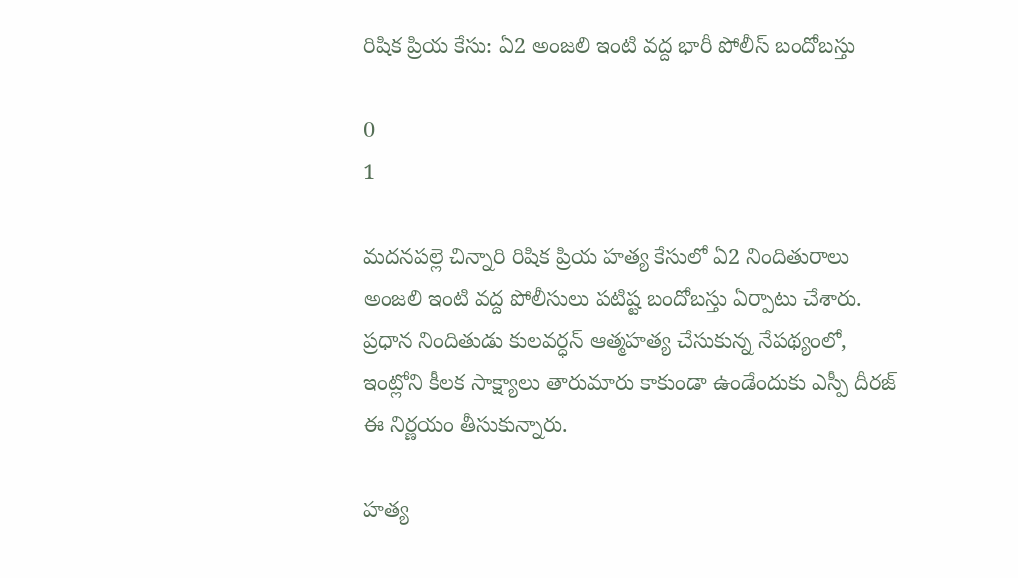రిషిక ప్రియ కేసు: ఏ2 అంజలి ఇంటి వద్ద భారీ పోలీస్ బందోబస్తు

0
1

మదనపల్లె చిన్నారి రిషిక ప్రియ హత్య కేసులో ఏ2 నిందితురాలు అంజలి ఇంటి వద్ద పోలీసులు పటిష్ట బందోబస్తు ఏర్పాటు చేశారు. ప్రధాన నిందితుడు కులవర్ధన్ ఆత్మహత్య చేసుకున్న నేపథ్యంలో, ఇంట్లోని కీలక సాక్ష్యాలు తారుమారు కాకుండా ఉండేందుకు ఎస్పీ దీరజ్ ఈ నిర్ణయం తీసుకున్నారు.

హత్య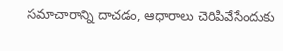సమాచారాన్ని దాచడం, ఆధారాలు చెరిపివేసేందుకు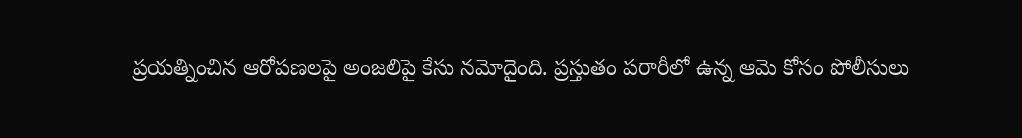ప్రయత్నించిన ఆరోపణలపై అంజలిపై కేసు నమోదైంది. ప్రస్తుతం పరారీలో ఉన్న ఆమె కోసం పోలీసులు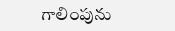గాలింపును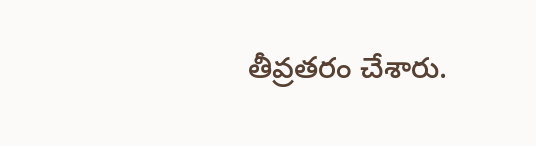తీవ్రతరం చేశారు.